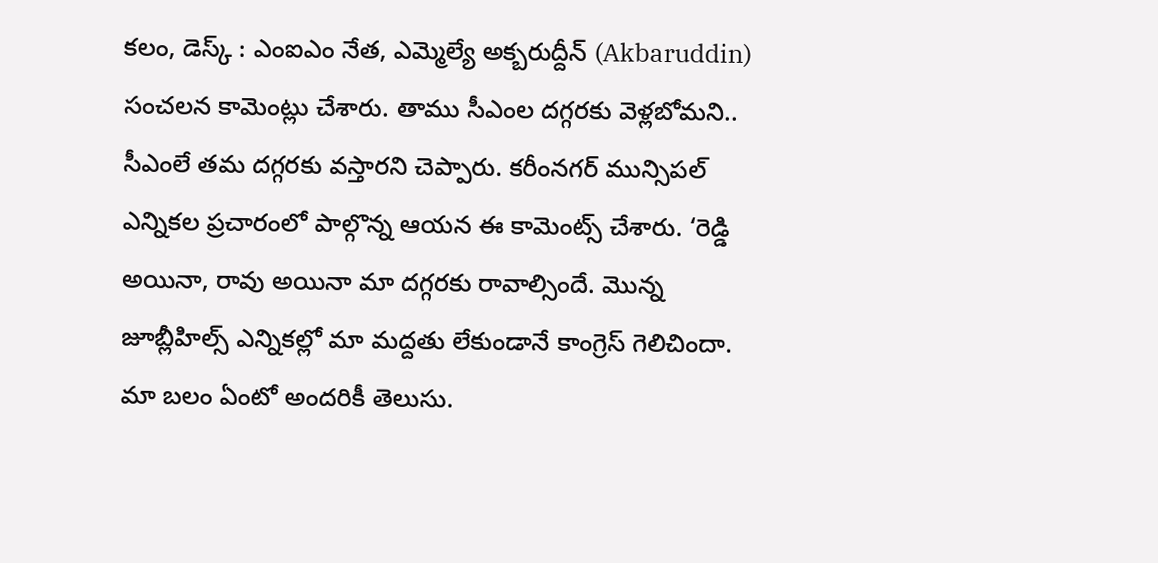కలం, డెస్క్ : ఎంఐఎం నేత, ఎమ్మెల్యే అక్బరుద్దీన్ (Akbaruddin) సంచలన కామెంట్లు చేశారు. తాము సీఎంల దగ్గరకు వెళ్లబోమని.. సీఎంలే తమ దగ్గరకు వస్తారని చెప్పారు. కరీంనగర్ మున్సిపల్ ఎన్నికల ప్రచారంలో పాల్గొన్న ఆయన ఈ కామెంట్స్ చేశారు. ‘రెడ్డి అయినా, రావు అయినా మా దగ్గరకు రావాల్సిందే. మొన్న జూబ్లీహిల్స్ ఎన్నికల్లో మా మద్దతు లేకుండానే కాంగ్రెస్ గెలిచిందా. మా బలం ఏంటో అందరికీ తెలుసు.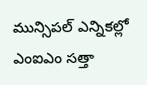మున్సిపల్ ఎన్నికల్లో ఎంఐఎం సత్తా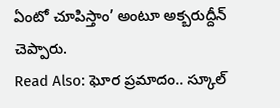ఏంటో చూపిస్తాం’ అంటూ అక్బరుద్దీన్
చెప్పారు.
Read Also: ఘోర ప్రమాదం.. స్కూల్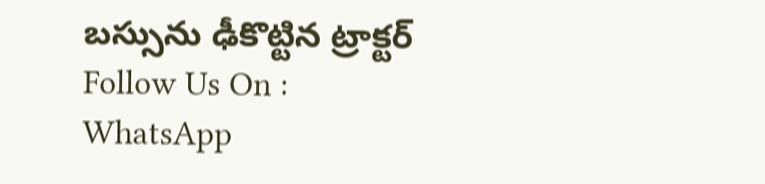బస్సును ఢీకొట్టిన ట్రాక్టర్
Follow Us On : WhatsApp